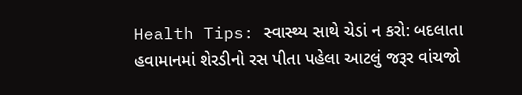Health Tips: સ્વાસ્થ્ય સાથે ચેડાં ન કરો: બદલાતા હવામાનમાં શેરડીનો રસ પીતા પહેલા આટલું જરૂર વાંચજો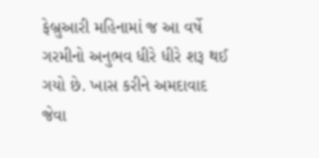ફેબ્રુઆરી મહિનામાં જ આ વર્ષે ગરમીનો અનુભવ ધીરે ધીરે શરૂ થઈ ગયો છે. ખાસ કરીને અમદાવાદ જેવા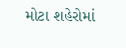મોટા શહેરોમાં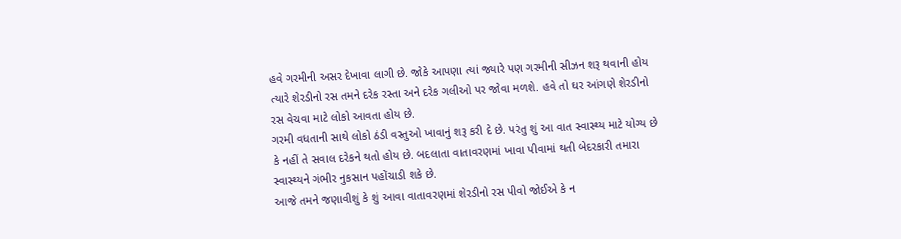હવે ગરમીની અસર દેખાવા લાગી છે. જોકે આપણા ત્યાં જ્યારે પણ ગરમીની સીઝન શરૂ થવાની હોય ત્યારે શેરડીનો રસ તમને દરેક રસ્તા અને દરેક ગલીઓ પર જોવા મળશે. હવે તો ઘર આંગણે શેરડીનો રસ વેચવા માટે લોકો આવતા હોય છે.
ગરમી વધતાની સાથે લોકો ઠંડી વસ્તુઓ ખાવાનું શરૂ કરી દે છે. પરંતુ શું આ વાત સ્વાસ્થ્ય માટે યોગ્ય છે કે નહીં તે સવાલ દરેકને થતો હોય છે. બદલાતા વાતાવરણમાં ખાવા પીવામાં થતી બેદરકારી તમારા સ્વાસ્થ્યને ગંભીર નુકસાન પહોંચાડી શકે છે.
આજે તમને જણાવીશું કે શું આવા વાતાવરણમાં શેરડીનો રસ પીવો જોઈએ કે ન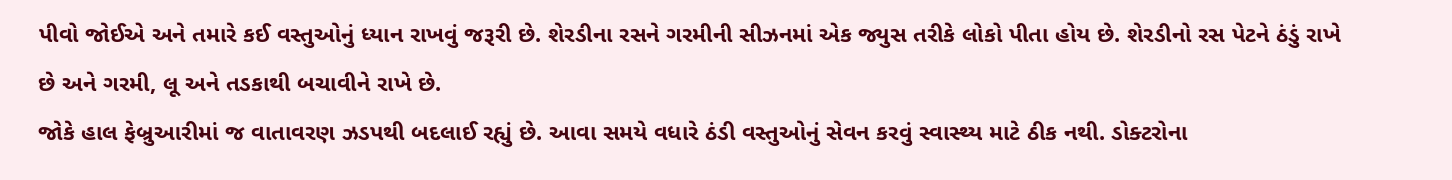પીવો જોઈએ અને તમારે કઈ વસ્તુઓનું ધ્યાન રાખવું જરૂરી છે. શેરડીના રસને ગરમીની સીઝનમાં એક જ્યુસ તરીકે લોકો પીતા હોય છે. શેરડીનો રસ પેટને ઠંડું રાખે છે અને ગરમી, લૂ અને તડકાથી બચાવીને રાખે છે.
જોકે હાલ ફેબ્રુઆરીમાં જ વાતાવરણ ઝડપથી બદલાઈ રહ્યું છે. આવા સમયે વધારે ઠંડી વસ્તુઓનું સેવન કરવું સ્વાસ્થ્ય માટે ઠીક નથી. ડોક્ટરોના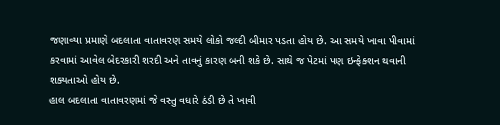જણાવ્યા પ્રમાણે બદલાતા વાતાવરણ સમયે લોકો જલ્દી બીમાર પડતા હોય છે. આ સમયે ખાવા પીવામાં કરવામાં આવેલ બેદરકારી શરદી અને તાવનું કારણ બની શકે છે. સાથે જ પેટમાં પણ ઇન્ફેક્શન થવાની શક્યતાઓ હોય છે.
હાલ બદલાતા વાતાવરણમાં જે વસ્તુ વધારે ઠંડી છે તે ખાવી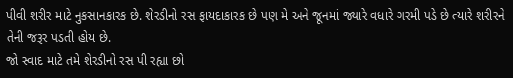પીવી શરીર માટે નુકસાનકારક છે. શેરડીનો રસ ફાયદાકારક છે પણ મે અને જૂનમાં જ્યારે વધારે ગરમી પડે છે ત્યારે શરીરને તેની જરૂર પડતી હોય છે.
જો સ્વાદ માટે તમે શેરડીનો રસ પી રહ્યા છો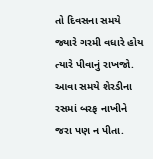તો દિવસના સમયે જ્યારે ગરમી વધારે હોય ત્યારે પીવાનું રાખજો. આવા સમયે શેરડીના રસમાં બરફ નાખીને જરા પણ ન પીતા.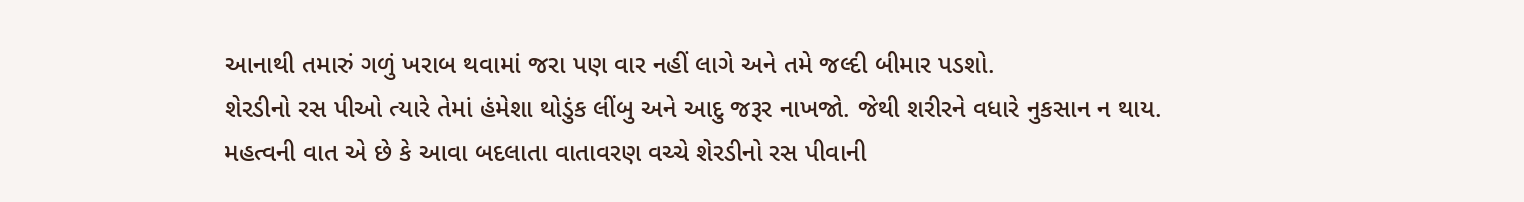આનાથી તમારું ગળું ખરાબ થવામાં જરા પણ વાર નહીં લાગે અને તમે જલ્દી બીમાર પડશો.
શેરડીનો રસ પીઓ ત્યારે તેમાં હંમેશા થોડુંક લીંબુ અને આદુ જરૂર નાખજો. જેથી શરીરને વધારે નુકસાન ન થાય. મહત્વની વાત એ છે કે આવા બદલાતા વાતાવરણ વચ્ચે શેરડીનો રસ પીવાની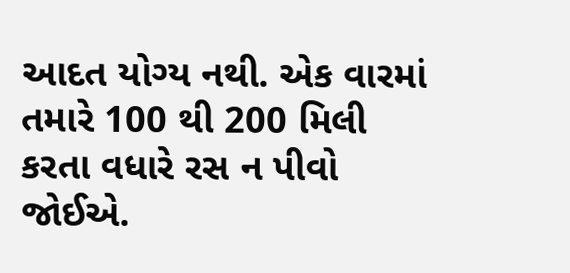આદત યોગ્ય નથી. એક વારમાં તમારે 100 થી 200 મિલી કરતા વધારે રસ ન પીવો જોઈએ.